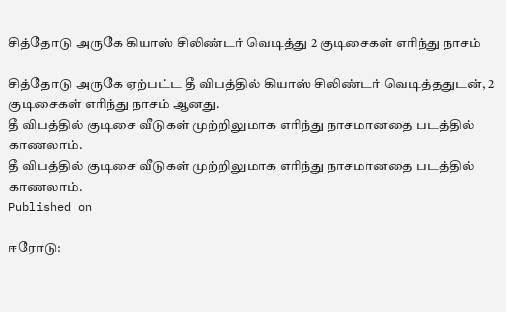சித்தோடு அருகே கியாஸ் சிலிண்டர் வெடித்து 2 குடிசைகள் எரிந்து நாசம்

சித்தோடு அருகே ஏற்பட்ட தீ விபத்தில் கியாஸ் சிலிண்டர் வெடித்ததுடன், 2 குடிசைகள் எரிந்து நாசம் ஆனது.
தீ விபத்தில் குடிசை வீடுகள் முற்றிலுமாக எரிந்து நாசமானதை படத்தில் காணலாம்.
தீ விபத்தில் குடிசை வீடுகள் முற்றிலுமாக எரிந்து நாசமானதை படத்தில் காணலாம்.
Published on

ஈரோடு: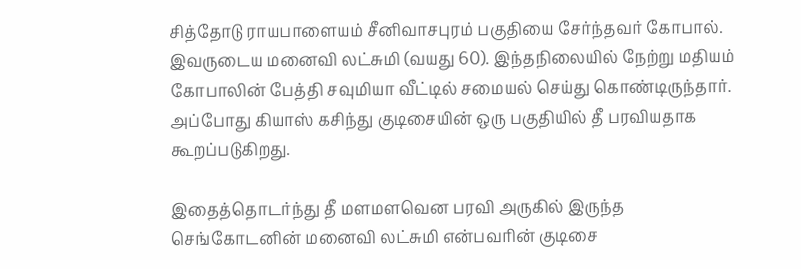சித்தோடு ராயபாளையம் சீனிவாசபுரம் பகுதியை சேர்ந்தவர் கோபால். இவருடைய மனைவி லட்சுமி (வயது 60). இந்தநிலையில் நேற்று மதியம் கோபாலின் பேத்தி சவுமியா வீட்டில் சமையல் செய்து கொண்டிருந்தார். அப்போது கியாஸ் கசிந்து குடிசையின் ஒரு பகுதியில் தீ பரவியதாக கூறப்படுகிறது.

இதைத்தொடர்ந்து தீ மளமளவென பரவி அருகில் இருந்த செங்கோடனின் மனைவி லட்சுமி என்பவரின் குடிசை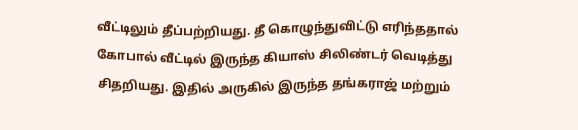வீட்டிலும் தீப்பற்றியது. தீ கொழுந்துவிட்டு எரிந்ததால் கோபால் வீட்டில் இருந்த கியாஸ் சிலிண்டர் வெடித்து சிதறியது. இதில் அருகில் இருந்த தங்கராஜ் மற்றும்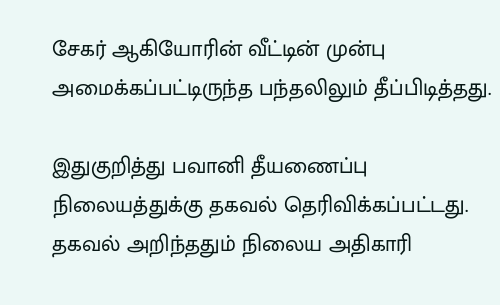சேகர் ஆகியோரின் வீட்டின் முன்பு அமைக்கப்பட்டிருந்த பந்தலிலும் தீப்பிடித்தது.

இதுகுறித்து பவானி தீயணைப்பு நிலையத்துக்கு தகவல் தெரிவிக்கப்பட்டது. தகவல் அறிந்ததும் நிலைய அதிகாரி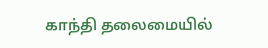காந்தி தலைமையில்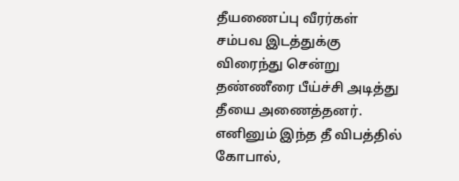தீயணைப்பு வீரர்கள் சம்பவ இடத்துக்கு விரைந்து சென்று தண்ணீரை பீய்ச்சி அடித்து தீயை அணைத்தனர். எனினும் இந்த தீ விபத்தில் கோபால்,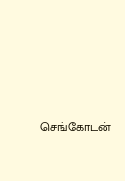செங்கோடன்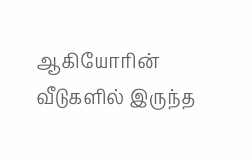ஆகியோரின் வீடுகளில் இருந்த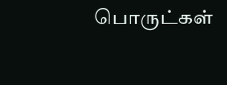பொருட்கள்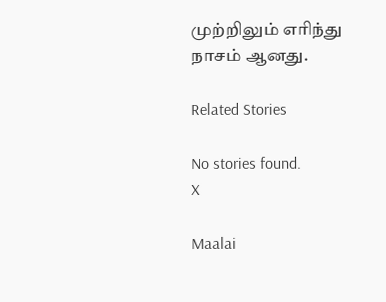முற்றிலும் எரிந்து நாசம் ஆனது.

Related Stories

No stories found.
X

Maalai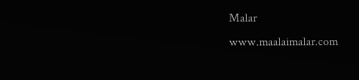Malar
www.maalaimalar.com